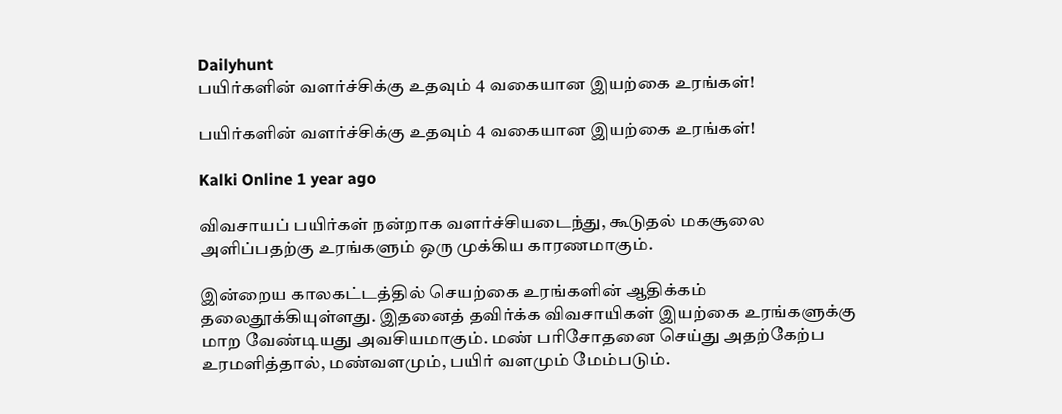Dailyhunt
பயிர்களின் வளர்ச்சிக்கு உதவும் 4 வகையான இயற்கை உரங்கள்!

பயிர்களின் வளர்ச்சிக்கு உதவும் 4 வகையான இயற்கை உரங்கள்!

Kalki Online 1 year ago

விவசாயப் பயிர்கள் நன்றாக வளர்ச்சியடைந்து, கூடுதல் மகசூலை அளிப்பதற்கு உரங்களும் ஒரு முக்கிய காரணமாகும்.

இன்றைய காலகட்டத்தில் செயற்கை உரங்களின் ஆதிக்கம் தலைதூக்கியுள்ளது. இதனைத் தவிர்க்க விவசாயிகள் இயற்கை உரங்களுக்கு மாற வேண்டியது அவசியமாகும். மண் பரிசோதனை செய்து அதற்கேற்ப உரமளித்தால், மண்வளமும், பயிர் வளமும் மேம்படும்.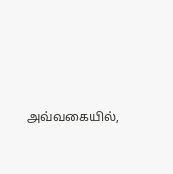அவ்வகையில்,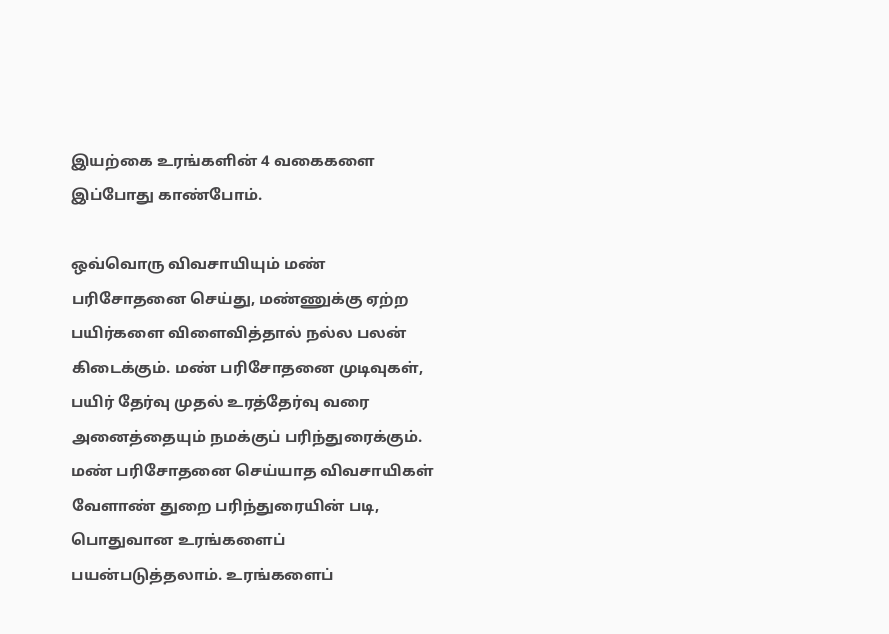இயற்கை உரங்களின் 4 வகைகளை இப்போது காண்போம்.

ஒவ்வொரு விவசாயியும் மண் பரிசோதனை செய்து, மண்ணுக்கு ஏற்ற பயிர்களை விளைவித்தால் நல்ல பலன் கிடைக்கும். மண் பரிசோதனை முடிவுகள், பயிர் தேர்வு முதல் உரத்தேர்வு வரை அனைத்தையும் நமக்குப் பரிந்துரைக்கும். மண் பரிசோதனை செய்யாத விவசாயிகள் வேளாண் துறை பரிந்துரையின் படி, பொதுவான உரங்களைப் பயன்படுத்தலாம். உரங்களைப்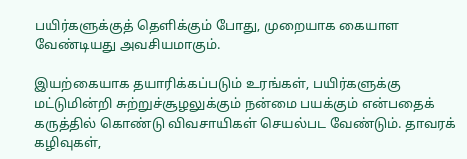பயிர்களுக்குத் தெளிக்கும் போது, முறையாக கையாள வேண்டியது அவசியமாகும்.

இயற்கையாக தயாரிக்கப்படும் உரங்கள், பயிர்களுக்கு மட்டுமின்றி சுற்றுச்சூழலுக்கும் நன்மை பயக்கும் என்பதைக் கருத்தில் கொண்டு விவசாயிகள் செயல்பட வேண்டும். தாவரக் கழிவுகள்,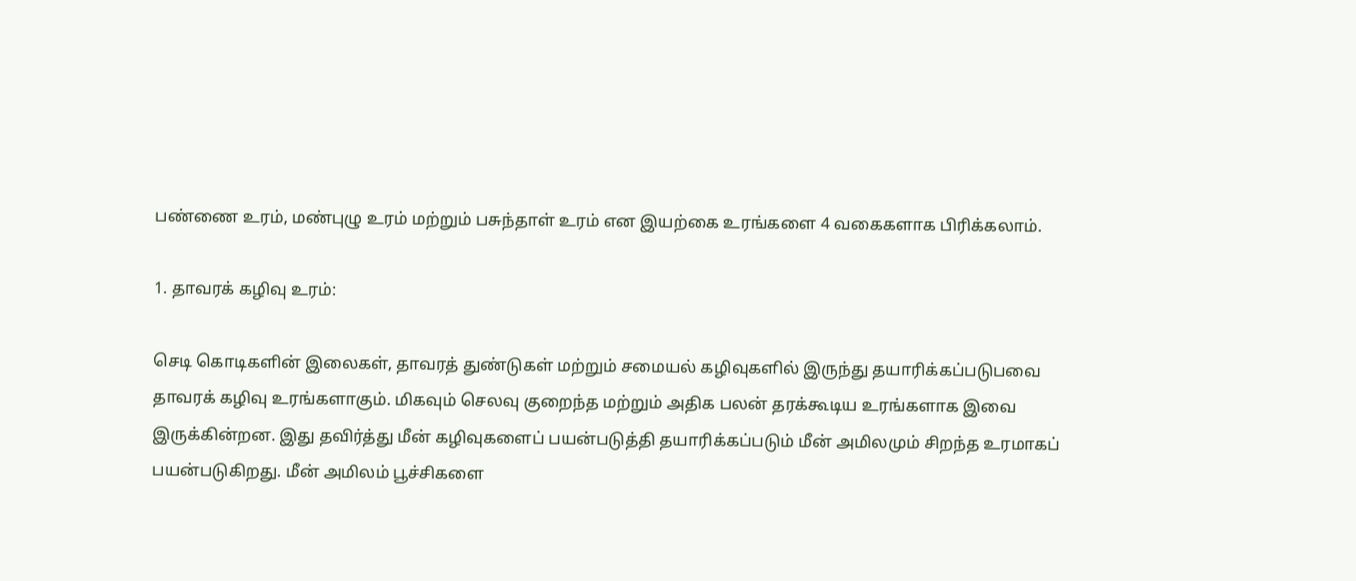பண்ணை உரம், மண்புழு உரம் மற்றும் பசுந்தாள் உரம் என இயற்கை உரங்களை 4 வகைகளாக பிரிக்கலாம்.

1. தாவரக் கழிவு உரம்:

செடி கொடிகளின் இலைகள், தாவரத் துண்டுகள் மற்றும் சமையல் கழிவுகளில் இருந்து தயாரிக்கப்படுபவை தாவரக் கழிவு உரங்களாகும். மிகவும் செலவு குறைந்த மற்றும் அதிக பலன் தரக்கூடிய உரங்களாக இவை இருக்கின்றன. இது தவிர்த்து மீன் கழிவுகளைப் பயன்படுத்தி தயாரிக்கப்படும் மீன் அமிலமும் சிறந்த உரமாகப் பயன்படுகிறது. மீன் அமிலம் பூச்சிகளை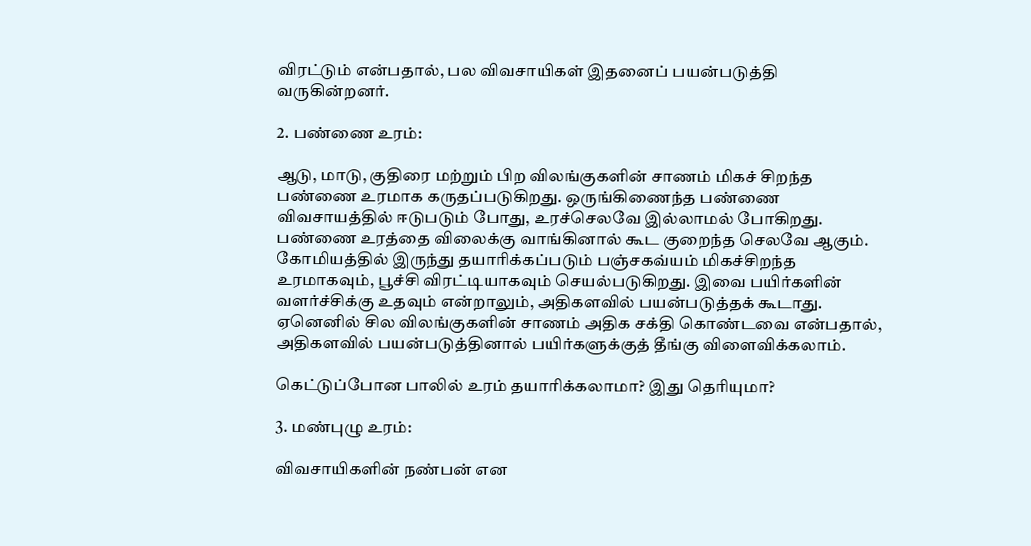விரட்டும் என்பதால், பல விவசாயிகள் இதனைப் பயன்படுத்தி வருகின்றனர்.

2. பண்ணை உரம்:

ஆடு, மாடு, குதிரை மற்றும் பிற விலங்குகளின் சாணம் மிகச் சிறந்த பண்ணை உரமாக கருதப்படுகிறது. ஒருங்கிணைந்த பண்ணை விவசாயத்தில் ஈடுபடும் போது, உரச்செலவே இல்லாமல் போகிறது. பண்ணை உரத்தை விலைக்கு வாங்கினால் கூட குறைந்த செலவே ஆகும். கோமியத்தில் இருந்து தயாரிக்கப்படும் பஞ்சகவ்யம் மிகச்சிறந்த உரமாகவும், பூச்சி விரட்டியாகவும் செயல்படுகிறது. இவை பயிர்களின் வளர்ச்சிக்கு உதவும் என்றாலும், அதிகளவில் பயன்படுத்தக் கூடாது. ஏனெனில் சில விலங்குகளின் சாணம் அதிக சக்தி கொண்டவை என்பதால், அதிகளவில் பயன்படுத்தினால் பயிர்களுக்குத் தீங்கு விளைவிக்கலாம்.

கெட்டுப்போன பாலில் உரம் தயாரிக்கலாமா? இது தெரியுமா?

3. மண்புழு உரம்:

விவசாயிகளின் நண்பன் என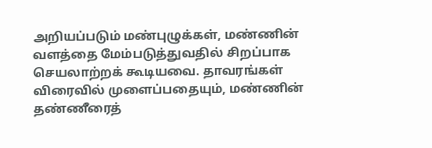அறியப்படும் மண்புழுக்கள், மண்ணின் வளத்தை மேம்படுத்துவதில் சிறப்பாக செயலாற்றக் கூடியவை. தாவரங்கள் விரைவில் முளைப்பதையும், மண்ணின் தண்ணீரைத்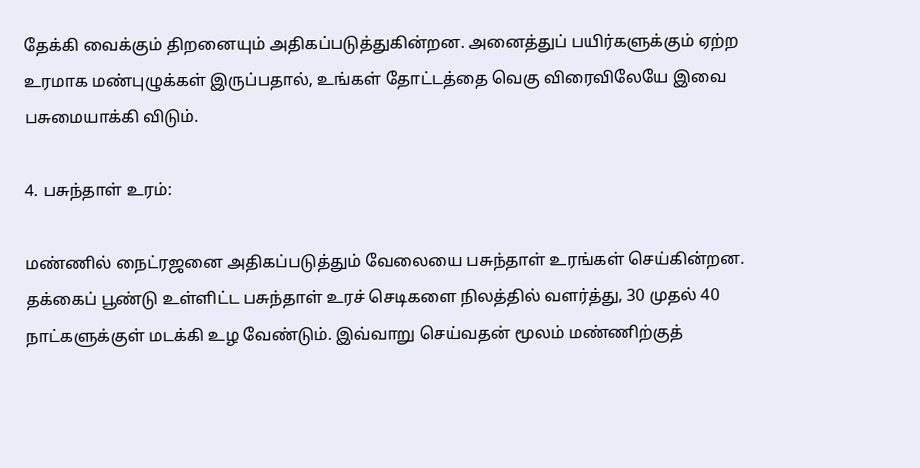தேக்கி வைக்கும் திறனையும் அதிகப்படுத்துகின்றன. அனைத்துப் பயிர்களுக்கும் ஏற்ற உரமாக மண்புழுக்கள் இருப்பதால், உங்கள் தோட்டத்தை வெகு விரைவிலேயே இவை பசுமையாக்கி விடும்.

4. பசுந்தாள் உரம்:

மண்ணில் நைட்ரஜனை அதிகப்படுத்தும் வேலையை பசுந்தாள் உரங்கள் செய்கின்றன. தக்கைப் பூண்டு உள்ளிட்ட பசுந்தாள் உரச் செடிகளை நிலத்தில் வளர்த்து, 30 முதல் 40 நாட்களுக்குள் மடக்கி உழ வேண்டும்‌. இவ்வாறு செய்வதன் மூலம் மண்ணிற்குத்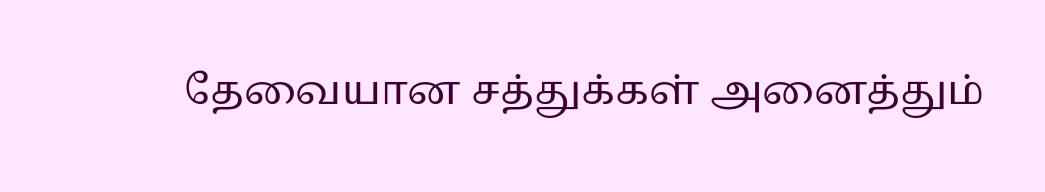தேவையான சத்துக்கள் அனைத்தும்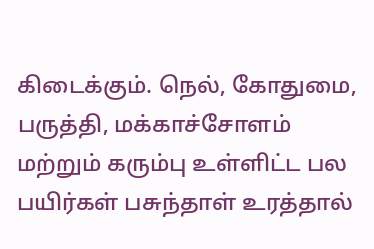கிடைக்கும். நெல், கோதுமை, பருத்தி, மக்காச்சோளம் மற்றும் கரும்பு உள்ளிட்ட பல பயிர்கள் பசுந்தாள் உரத்தால்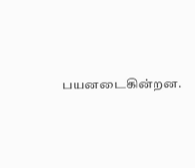பயனடைகின்றன.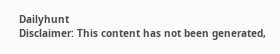Dailyhunt
Disclaimer: This content has not been generated,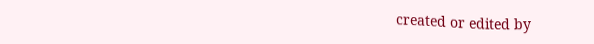created or edited by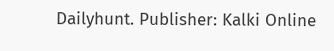Dailyhunt. Publisher: Kalki Online